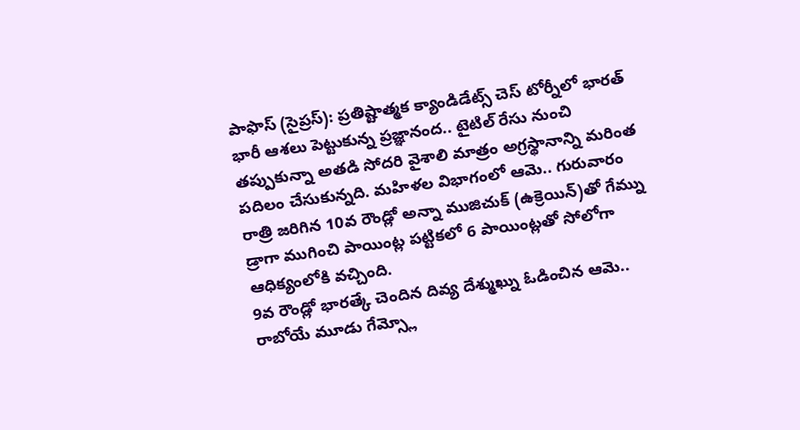పాఫొస్ (సైప్రస్): ప్రతిష్టాత్మక క్యాండిడేట్స్ చెస్ టోర్నీలో భారత్ భారీ ఆశలు పెట్టుకున్న ప్రజ్ఞానంద.. టైటిల్ రేసు నుంచి తప్పుకున్నా అతడి సోదరి వైశాలి మాత్రం అగ్రస్థానాన్ని మరింత పదిలం చేసుకున్నది. మహిళల విభాగంలో ఆమె.. గురువారం రాత్రి జరిగిన 10వ రౌండ్లో అన్నా ముజిచుక్ (ఉక్రెయిన్)తో గేమ్ను డ్రాగా ముగించి పాయింట్ల పట్టికలో 6 పాయింట్లతో సోలోగా ఆధిక్యంలోకి వచ్చింది.
9వ రౌండ్లో భారత్కే చెందిన దివ్య దేశ్ముఖ్ను ఓడించిన ఆమె.. రాబోయే మూడు గేమ్స్లో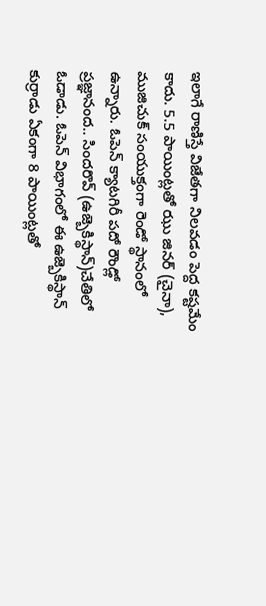ఇలాగే రాణిస్తే విజేతగా నిలవడం పెద్ద కష్టమేం కాదు. 5.5 పాయింట్లతో ఝు జినర్ (చైనా), ముజిచుక్ సంయుక్తంగా రెండో స్థానంలో ఉన్నారు. ఓపెన్ క్యాటగిరీ పదో రౌండ్లో ప్రజ్ఞానంద.. సిందరొవ్ (ఉజ్బెకిస్థాన్)చేతిలో ఓడాడు. ఓపెన్ విభాగంలో ఈ ఉజ్బెకిస్థాన్ కుర్రాడు ఏకంగా 8 పాయింట్లతో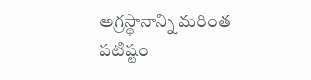అగ్రస్థానాన్ని మరింత పటిష్టం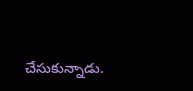చేసుకున్నాడు.